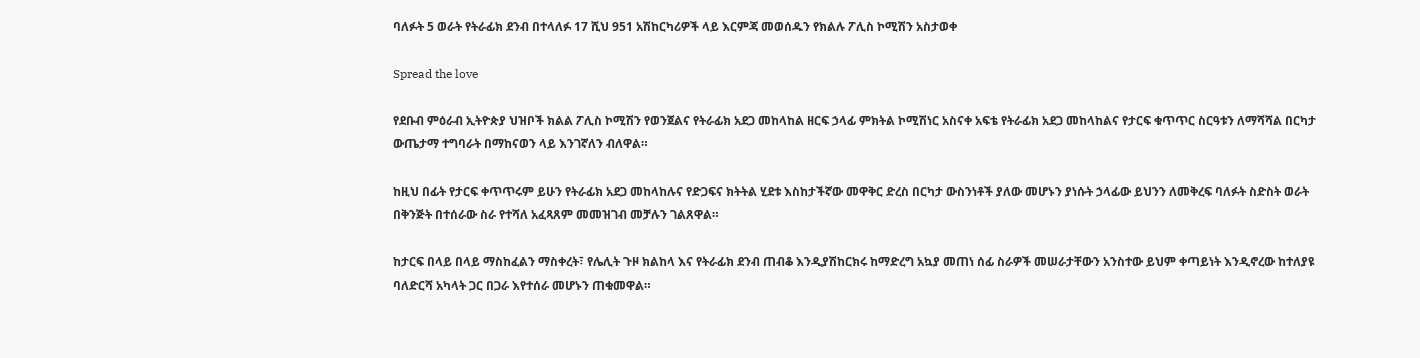ባለፉት 5 ወራት የትራፊክ ደንብ በተላለፉ 17 ሺህ 951 አሽከርካሪዎች ላይ እርምጃ መወሰዱን የክልሉ ፖሊስ ኮሚሽን አስታወቀ

Spread the love

የደቡብ ምዕራብ ኢትዮጵያ ህዝቦች ክልል ፖሊስ ኮሚሽን የወንጀልና የትራፊክ አደጋ መከላከል ዘርፍ ኃላፊ ምክትል ኮሚሽነር አስናቀ አፍቴ የትራፊክ አደጋ መከላከልና የታርፍ ቁጥጥር ስርዓቱን ለማሻሻል በርካታ ውጤታማ ተግባራት በማከናወን ላይ እንገኛለን ብለዋል።

ከዚህ በፊት የታርፍ ቀጥጥሩም ይሁን የትራፊክ አደጋ መከላከሉና የድጋፍና ክትትል ሂደቱ እስከታችኛው መዋቅር ድረስ በርካታ ውስንነቶች ያለው መሆኑን ያነሱት ኃላፊው ይህንን ለመቅረፍ ባለፉት ስድስት ወራት በቅንጅት በተሰራው ስራ የተሻለ አፈጻጸም መመዝገብ መቻሉን ገልጸዋል።

ከታርፍ በላይ በላይ ማስከፈልን ማስቀረት፣ የሌሊት ጉዞ ክልከላ እና የትራፊክ ደንብ ጠብቆ እንዲያሽከርክሩ ከማድረግ አኳያ መጠነ ሰፊ ስራዎች መሠራታቸውን አንስተው ይህም ቀጣይነት እንዲኖረው ከተለያዩ ባለድርሻ አካላት ጋር በጋራ እየተሰራ መሆኑን ጠቁመዋል።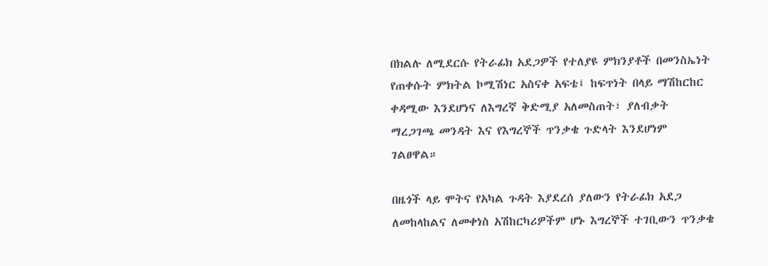በክልሉ ለሚደርሱ የትራፊክ አደጋዎች የተለያዩ ምክንያቶች በመንስኤነት የጠቀሱት ምክትል ኮሚሽነር አስናቀ አፍቴ፤ ከፍጥነት በላይ ማሽከርከር ቀዳሚው እንደሆነና ለእግረኛ ቅድሚያ አለመስጠት፣ ያለብቃት ማረጋገጫ መንዳት እና የእግረኞች ጥንቃቄ ጉድላት እንደሆነም ገልፀዋል።

በዜጎች ላይ ሞትና የአካል ጉዳት እያደረሰ ያለውን የትራፊክ አደጋ ለመከላከልና ለመቀነስ አሽከርካሪዎችም ሆኑ እግረኞች ተገቢውን ጥንቃቄ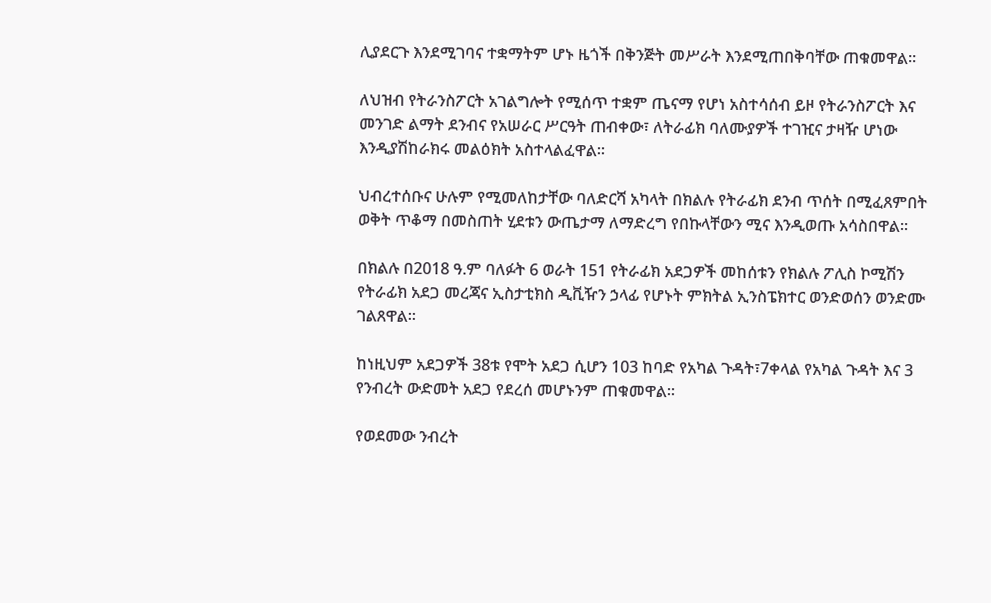ሊያደርጉ እንደሚገባና ተቋማትም ሆኑ ዜጎች በቅንጅት መሥራት እንደሚጠበቅባቸው ጠቁመዋል።

ለህዝብ የትራንስፖርት አገልግሎት የሚሰጥ ተቋም ጤናማ የሆነ አስተሳሰብ ይዞ የትራንስፖርት እና መንገድ ልማት ደንብና የአሠራር ሥርዓት ጠብቀው፣ ለትራፊክ ባለሙያዎች ተገዢና ታዛዥ ሆነው እንዲያሽከራክሩ መልዕክት አስተላልፈዋል።

ህብረተሰቡና ሁሉም የሚመለከታቸው ባለድርሻ አካላት በክልሉ የትራፊክ ደንብ ጥሰት በሚፈጸምበት ወቅት ጥቆማ በመስጠት ሂደቱን ውጤታማ ለማድረግ የበኩላቸውን ሚና እንዲወጡ አሳስበዋል።

በክልሉ በ2018 ዓ.ም ባለፉት 6 ወራት 151 የትራፊክ አደጋዎች መከሰቱን የክልሉ ፖሊስ ኮሚሽን የትራፊክ አደጋ መረጃና ኢስታቲክስ ዲቪዥን ኃላፊ የሆኑት ምክትል ኢንስፔክተር ወንድወሰን ወንድሙ ገልጸዋል።

ከነዚህም አደጋዎች 38ቱ የሞት አደጋ ሲሆን 103 ከባድ የአካል ጉዳት፣7ቀላል የአካል ጉዳት እና 3 የንብረት ውድመት አደጋ የደረሰ መሆኑንም ጠቁመዋል።

የወደመው ንብረት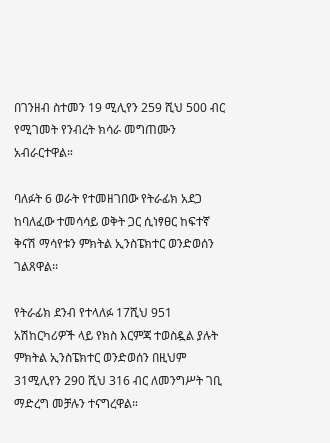በገንዘብ ስተመን 19 ሚሊየን 259 ሺህ 500 ብር የሚገመት የንብረት ክሳራ መግጠሙን አብራርተዋል።

ባለፉት 6 ወራት የተመዘገበው የትራፊክ አደጋ ከባለፈው ተመሳሳይ ወቅት ጋር ሲነፃፀር ከፍተኛ ቅናሽ ማሳየቱን ምክትል ኢንስፔክተር ወንድወሰን ገልጸዋል፡፡

የትራፊክ ደንብ የተላለፉ 17ሺህ 951 አሽከርካሪዎች ላይ የክስ እርምጃ ተወስዷል ያሉት ምክትል ኢንስፔክተር ወንድወሰን በዚህም 31ሚሊየን 290 ሺህ 316 ብር ለመንግሥት ገቢ ማድረግ መቻሉን ተናግረዋል።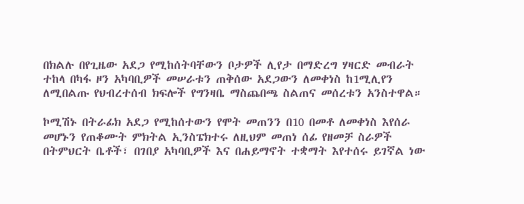በክልሉ በየጊዜው አደጋ የሚከሰትባቸውን ቦታዎች ሊየታ በማድረግ ሃዛርድ መብራት ተከላ በካፋ ዞን አካባቢዎች መሠራቱን ጠቅሰው አደጋውን ለመቀነስ ከ1ሚሊየን ለሚበልጡ የህብረተሰብ ክፍሎች የግንዛቤ ማስጨበጫ ስልጠና መሰረቱን አንስተዋል።

ኮሚሽኑ በትራፊክ አደጋ የሚከሰተውን የሞት መጠንን በ10 በመቶ ለመቀነስ እየሰራ መሆኑን የጠቆሙት ምክትል ኢንስፔክተሩ ለዚህም መጠነ ሰፊ የዘመቻ ስራዎች በትምህርት ቤቶች፣ በገበያ አካባቢዎች እና በሐይማኖት ተቋማት እየተሰሩ ይገኛል ነው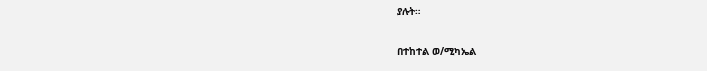ያሉት።

በተከተል ወ/ሚካኤል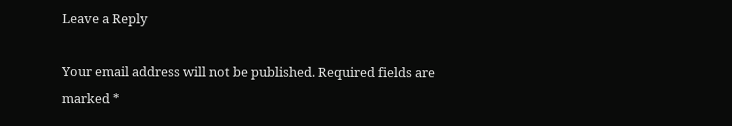Leave a Reply

Your email address will not be published. Required fields are marked *